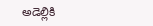అడెల్లికి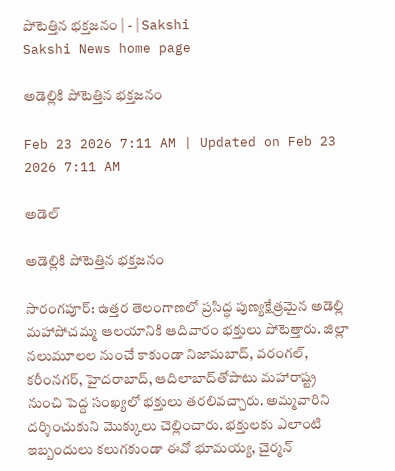పోటెత్తిన భక్తజనం | - | Sakshi
Sakshi News home page

అడెల్లికి పోటెత్తిన భక్తజనం

Feb 23 2026 7:11 AM | Updated on Feb 23 2026 7:11 AM

అడెల్

అడెల్లికి పోటెత్తిన భక్తజనం

సారంగపూర్‌: ఉత్తర తెలంగాణలో ప్రసిద్ధ పుణ్యక్షేత్రమైన అడెల్లి మహాపోచమ్మ ఆలయానికి ఆదివారం భక్తులు పోటెత్తారు. జిల్లా నలుమూలల నుంచే కాకుండా నిజామబాద్‌, వరంగల్‌, కరీంనగర్‌, హైదరాబాద్‌, ఆదిలాబాద్‌తోపాటు మహారాష్ట్ర నుంచి పెద్ద సంఖ్యలో భక్తులు తరలివచ్చారు. అమ్మవారిని దర్శించుకుని మొక్కులు చెల్లించారు. భక్తులకు ఎలాంటి ఇబ్బందులు కలుగకుండా ఈవో భూమయ్య, చైర్మన్‌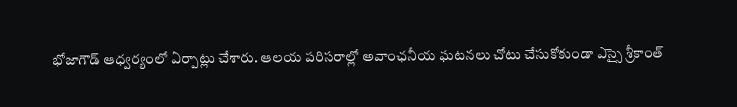భోజాగౌడ్‌ ఆధ్వర్యంలో ఏర్పాట్లు చేశారు. ఆలయ పరిసరాల్లో అవాంఛనీయ ఘటనలు చోటు చేసుకోకుండా ఎస్సై శ్రీకాంత్‌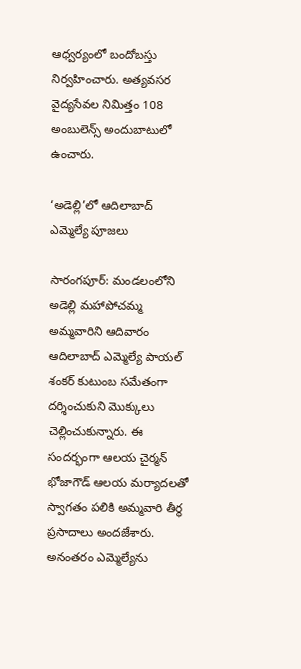ఆధ్వర్యంలో బందోబస్తు నిర్వహించారు. అత్యవసర వైద్యసేవల నిమిత్తం 108 అంబులెన్స్‌ అందుబాటులో ఉంచారు.

‘అడెల్లి’లో ఆదిలాబాద్‌ ఎమ్మెల్యే పూజలు

సారంగపూర్‌: మండలంలోని అడెల్లి మహాపోచమ్మ అమ్మవారిని ఆదివారం ఆదిలాబాద్‌ ఎమ్మెల్యే పాయల్‌ శంకర్‌ కుటుంబ సమేతంగా దర్శించుకుని మొక్కులు చెల్లించుకున్నారు. ఈ సందర్భంగా ఆలయ చైర్మన్‌ భోజాగౌడ్‌ ఆలయ మర్యాదలతో స్వాగతం పలికి అమ్మవారి తీర్థ ప్రసాదాలు అందజేశారు. అనంతరం ఎమ్మెల్యేను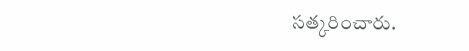సత్కరించారు.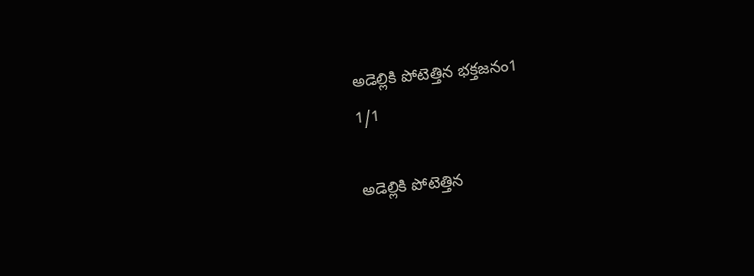అడెల్లికి పోటెత్తిన భక్తజనం1
1/1

అడెల్లికి పోటెత్తిన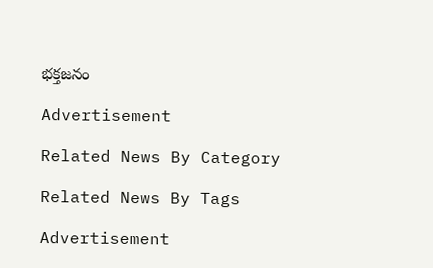భక్తజనం

Advertisement

Related News By Category

Related News By Tags

Advertisement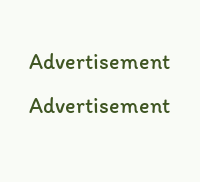Advertisement
Advertisement